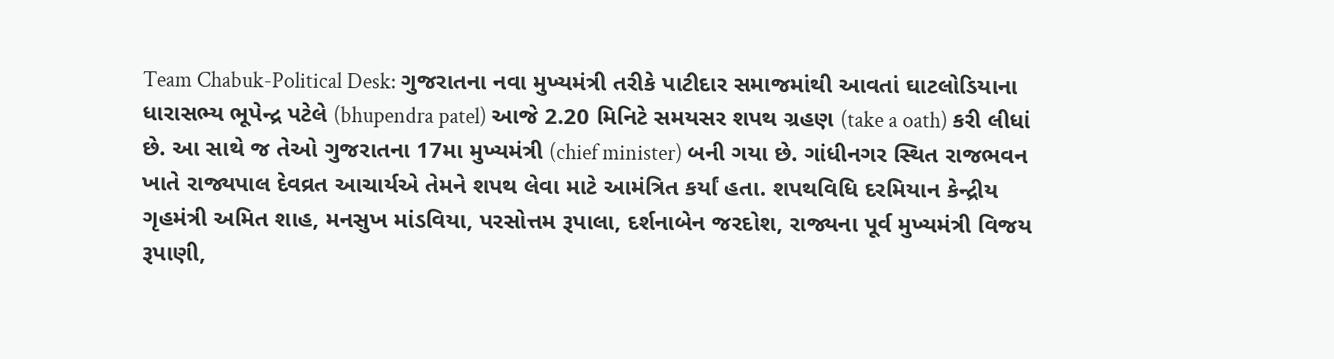Team Chabuk-Political Desk: ગુજરાતના નવા મુખ્યમંત્રી તરીકે પાટીદાર સમાજમાંથી આવતાં ઘાટલોડિયાના ધારાસભ્ય ભૂપેન્દ્ર પટેલે (bhupendra patel) આજે 2.20 મિનિટે સમયસર શપથ ગ્રહણ (take a oath) કરી લીધાં છે. આ સાથે જ તેઓ ગુજરાતના 17મા મુખ્યમંત્રી (chief minister) બની ગયા છે. ગાંધીનગર સ્થિત રાજભવન ખાતે રાજ્યપાલ દેવવ્રત આચાર્યએ તેમને શપથ લેવા માટે આમંત્રિત કર્યાં હતા. શપથવિધિ દરમિયાન કેન્દ્રીય ગૃહમંત્રી અમિત શાહ, મનસુખ માંડવિયા, પરસોત્તમ રૂપાલા, દર્શનાબેન જરદોશ, રાજ્યના પૂર્વ મુખ્યમંત્રી વિજય રૂપાણી,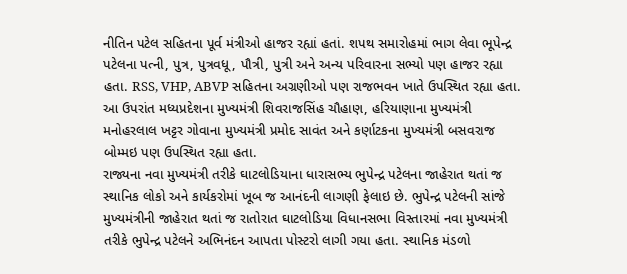નીતિન પટેલ સહિતના પૂર્વ મંત્રીઓ હાજર રહ્યાં હતાં. શપથ સમારોહમાં ભાગ લેવા ભૂપેન્દ્ર પટેલના પત્ની, પુત્ર, પુત્રવધૂ, પૌત્રી, પુત્રી અને અન્ય પરિવારના સભ્યો પણ હાજર રહ્યા હતા. RSS, VHP, ABVP સહિતના અગ્રણીઓ પણ રાજભવન ખાતે ઉપસ્થિત રહ્યા હતા. આ ઉપરાંત મધ્યપ્રદેશના મુખ્યમંત્રી શિવરાજસિંહ ચૌહાણ, હરિયાણાના મુખ્યમંત્રી મનોહરલાલ ખટ્ટર ગોવાના મુખ્યમંત્રી પ્રમોદ સાવંત અને કર્ણાટકના મુખ્યમંત્રી બસવરાજ બોમ્મઇ પણ ઉપસ્થિત રહ્યા હતા.
રાજ્યના નવા મુખ્યમંત્રી તરીકે ઘાટલોડિયાના ધારાસભ્ય ભુપેન્દ્ર પટેલના જાહેરાત થતાં જ સ્થાનિક લોકો અને કાર્યકરોમાં ખૂબ જ આનંદની લાગણી ફેલાઇ છે. ભુપેન્દ્ર પટેલની સાંજે મુખ્યમંત્રીની જાહેરાત થતાં જ રાતોરાત ઘાટલોડિયા વિધાનસભા વિસ્તારમાં નવા મુખ્યમંત્રી તરીકે ભુપેન્દ્ર પટેલને અભિનંદન આપતા પોસ્ટરો લાગી ગયા હતા. સ્થાનિક મંડળો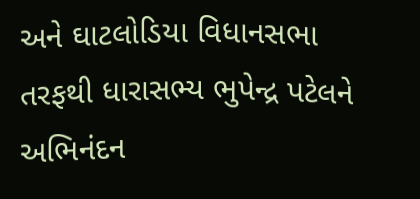અને ઘાટલોડિયા વિધાનસભા તરફથી ધારાસભ્ય ભુપેન્દ્ર પટેલને અભિનંદન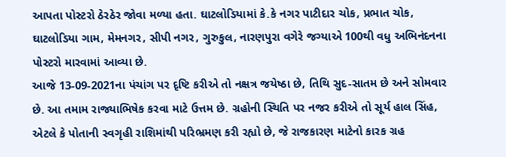આપતા પોસ્ટરો ઠેરઠેર જોવા મળ્યા હતા. ઘાટલોડિયામાં કે.કે નગર પાટીદાર ચોક, પ્રભાત ચોક, ઘાટલોડિયા ગામ, મેમનગર, સીપી નગર, ગુરુકુલ, નારણપુરા વગેરે જગ્યાએ 100થી વધુ અભિનંદનના પોસ્ટરો મારવામાં આવ્યા છે.
આજે 13-09-2021ના પંચાંગ પર દૃષ્ટિ કરીએ તો નક્ષત્ર જયેષ્ઠા છે, તિથિ સુદ-સાતમ છે અને સોમવાર છે. આ તમામ રાજ્યાભિષેક કરવા માટે ઉત્તમ છે. ગ્રહોની સ્થિતિ પર નજર કરીએ તો સૂર્ય હાલ સિંહ, એટલે કે પોતાની સ્વગૃહી રાશિમાંથી પરિભ્રમણ કરી રહ્યો છે, જે રાજકારણ માટેનો કારક ગ્રહ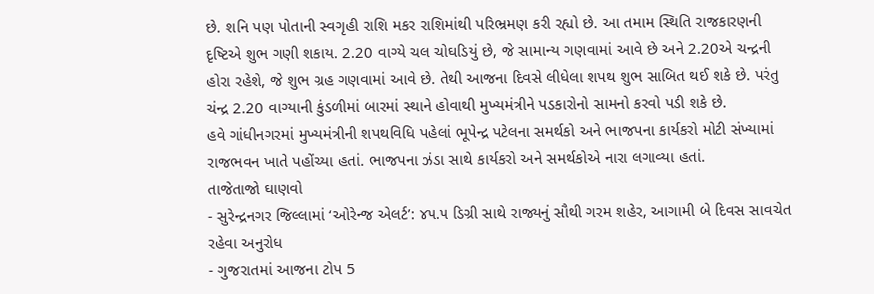છે. શનિ પણ પોતાની સ્વગૃહી રાશિ મકર રાશિમાંથી પરિભ્રમણ કરી રહ્યો છે. આ તમામ સ્થિતિ રાજકારણની દૃષ્ટિએ શુભ ગણી શકાય. 2.20 વાગ્યે ચલ ચોઘડિયું છે, જે સામાન્ય ગણવામાં આવે છે અને 2.20એ ચન્દ્રની હોરા રહેશે, જે શુભ ગ્રહ ગણવામાં આવે છે. તેથી આજના દિવસે લીધેલા શપથ શુભ સાબિત થઈ શકે છે. પરંતુ ચંન્દ્ર 2.20 વાગ્યાની કુંડળીમાં બારમાં સ્થાને હોવાથી મુખ્યમંત્રીને પડકારોનો સામનો કરવો પડી શકે છે.
હવે ગાંધીનગરમાં મુખ્યમંત્રીની શપથવિધિ પહેલાં ભૂપેન્દ્ર પટેલના સમર્થકો અને ભાજપના કાર્યકરો મોટી સંખ્યામાં રાજભવન ખાતે પહોંચ્યા હતાં. ભાજપના ઝંડા સાથે કાર્યકરો અને સમર્થકોએ નારા લગાવ્યા હતાં.
તાજેતાજો ઘાણવો
- સુરેન્દ્રનગર જિલ્લામાં ‘ઓરેન્જ એલર્ટ’: ૪૫.૫ ડિગ્રી સાથે રાજ્યનું સૌથી ગરમ શહેર, આગામી બે દિવસ સાવચેત રહેવા અનુરોધ
- ગુજરાતમાં આજના ટોપ 5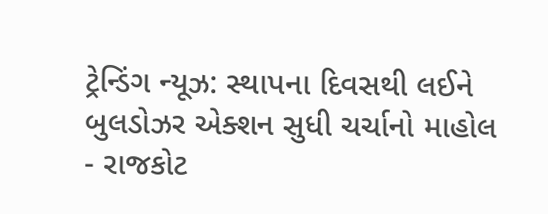ટ્રેન્ડિંગ ન્યૂઝ: સ્થાપના દિવસથી લઈને બુલડોઝર એક્શન સુધી ચર્ચાનો માહોલ
- રાજકોટ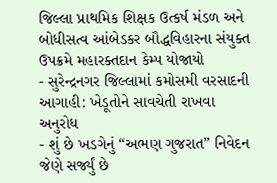જિલ્લા પ્રાથમિક શિક્ષક ઉત્કર્ષ મંડળ અને બોધીસત્વ આંબેડકર બૌદ્ધવિહારના સંયુક્ત ઉપક્રમે મહારક્તદાન કેમ્પ યોજાયો
- સુરેન્દ્રનગર જિલ્લામાં કમોસમી વરસાદની આગાહી: ખેડૂતોને સાવચેતી રાખવા અનુરોધ
- શું છે ખડગેનું “અભણ ગુજરાત” નિવેદન જેણે સર્જ્યું છે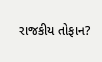રાજકીય તોફાન?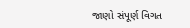જાણો સંપૂર્ણ વિગત